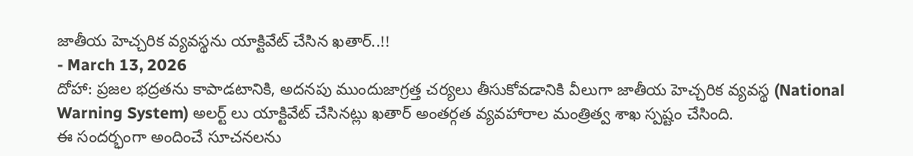జాతీయ హెచ్చరిక వ్యవస్థను యాక్టివేట్ చేసిన ఖతార్..!!
- March 13, 2026
దోహా: ప్రజల భద్రతను కాపాడటానికి, అదనపు ముందుజాగ్రత్త చర్యలు తీసుకోవడానికి వీలుగా జాతీయ హెచ్చరిక వ్యవస్థ (National Warning System) అలర్ట్ లు యాక్టివేట్ చేసినట్లు ఖతార్ అంతర్గత వ్యవహారాల మంత్రిత్వ శాఖ స్పష్టం చేసింది.
ఈ సందర్భంగా అందించే సూచనలను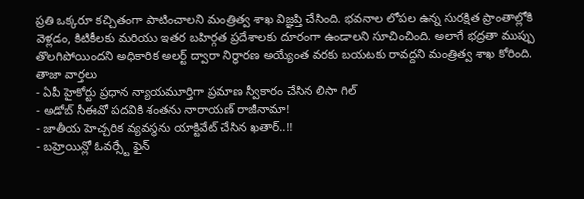ప్రతి ఒక్కరూ కచ్చితంగా పాటించాలని మంత్రిత్వ శాఖ విజ్ఞప్తి చేసింది. భవనాల లోపల ఉన్న సురక్షిత ప్రాంతాల్లోకి వెళ్లడం, కిటికీలకు మరియు ఇతర బహిర్గత ప్రదేశాలకు దూరంగా ఉండాలని సూచించింది. అలాగే భద్రతా ముప్పు తొలగిపోయిందని అధికారిక అలర్ట్ ద్వారా నిర్ధారణ అయ్యేంత వరకు బయటకు రావద్దని మంత్రిత్వ శాఖ కోరింది.
తాజా వార్తలు
- ఏపీ హైకోర్టు ప్రధాన న్యాయమూర్తిగా ప్రమాణ స్వీకారం చేసిన లిసా గిల్
- అడోబ్ సీఈవో పదవికి శంతను నారాయణ్ రాజీనామా!
- జాతీయ హెచ్చరిక వ్యవస్థను యాక్టివేట్ చేసిన ఖతార్..!!
- బహ్రెయిన్లో ఓవర్స్టే ఫైన్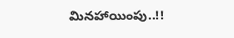మినహాయింపు..!!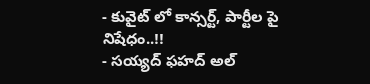- కువైట్ లో కాన్సర్ట్, పార్టీల పై నిషేధం..!!
- సయ్యద్ ఫహద్ అల్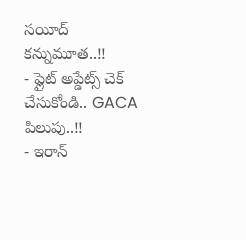సయీద్ కన్నుమూత..!!
- ఫ్లైట్ అప్డేట్స్ చెక్ చేసుకోండి.. GACA పిలుపు..!!
- ఇరాన్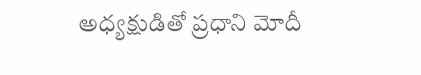అధ్యక్షుడితో ప్రధాని మోదీ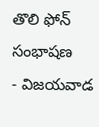తొలి ఫోన్ సంభాషణ
- విజయవాడ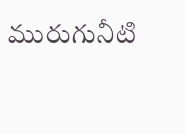మురుగునీటి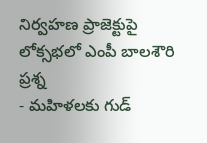నిర్వహణ ప్రాజెక్టుపై లోక్సభలో ఎంపీ బాలశౌరి ప్రశ్న
- మహిళలకు గుడ్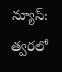న్యూస్: త్వరలో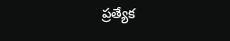ప్రత్యేక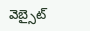వెబ్సైట్